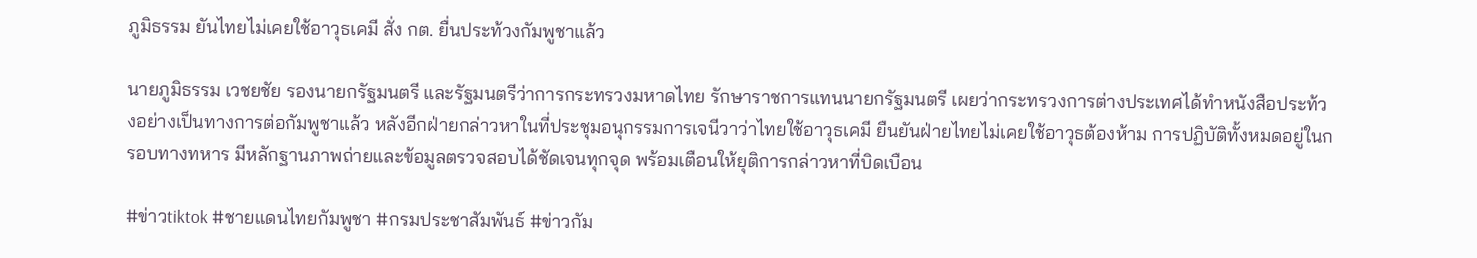ภูมิธรรม ยันไทยไม่เคยใช้อาวุธเคมี สั่ง กต. ยื่นประท้วงกัมพูชาแล้ว

นายภูมิธรรม เวชยชัย รองนายกรัฐมนตรี และรัฐมนตรีว่าการกระทรวงมหาดไทย รักษาราชการแทนนายกรัฐมนตรี เผยว่ากระทรวงการต่างประเทศได้ทำหนังสือประท้วงอย่างเป็นทางการต่อกัมพูชาแล้ว หลังอีกฝ่ายกล่าวหาในที่ประชุมอนุกรรมการเจนีวาว่าไทยใช้อาวุธเคมี ยืนยันฝ่ายไทยไม่เคยใช้อาวุธต้องห้าม การปฏิบัติทั้งหมดอยู่ในกรอบทางทหาร มีหลักฐานภาพถ่ายและข้อมูลตรวจสอบได้ชัดเจนทุกจุด พร้อมเตือนให้ยุติการกล่าวหาที่บิดเบือน

#ข่าวtiktok #ชายแดนไทยกัมพูชา #กรมประชาสัมพันธ์ #ข่าวกัม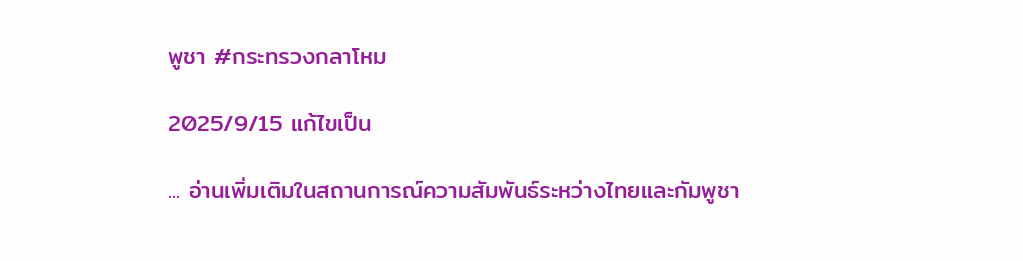พูชา #กระทรวงกลาโหม

2025/9/15 แก้ไขเป็น

... อ่านเพิ่มเติมในสถานการณ์ความสัมพันธ์ระหว่างไทยและกัมพูชา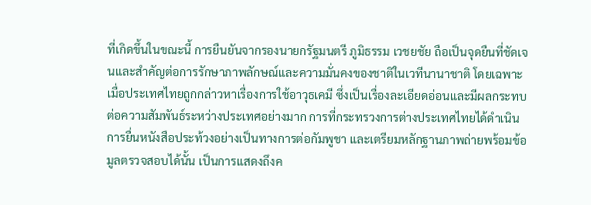ที่เกิดขึ้นในขณะนี้ การยืนยันจากรองนายกรัฐมนตรี ภูมิธรรม เวชยชัย ถือเป็นจุดยืนที่ชัดเจนและสำคัญต่อการรักษาภาพลักษณ์และความมั่นคงของชาติในเวทีนานาชาติ โดยเฉพาะเมื่อประเทศไทยถูกกล่าวหาเรื่องการใช้อาวุธเคมี ซึ่งเป็นเรื่องละเอียดอ่อนและมีผลกระทบต่อความสัมพันธ์ระหว่างประเทศอย่างมาก การที่กระทรวงการต่างประเทศไทยได้ดำเนินการยื่นหนังสือประท้วงอย่างเป็นทางการต่อกัมพูชา และเตรียมหลักฐานภาพถ่ายพร้อมข้อมูลตรวจสอบได้นั้น เป็นการแสดงถึงค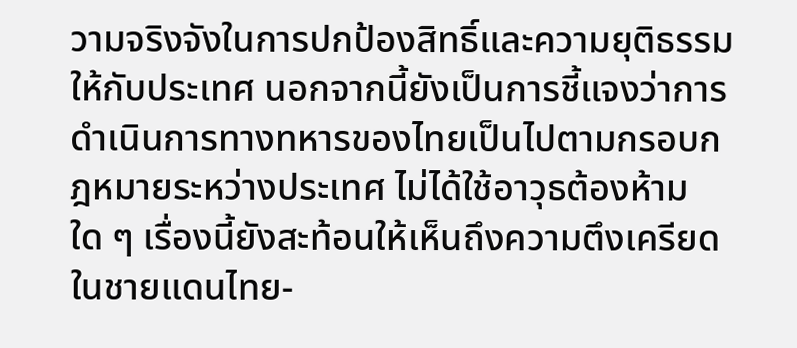วามจริงจังในการปกป้องสิทธิ์และความยุติธรรมให้กับประเทศ นอกจากนี้ยังเป็นการชี้แจงว่าการดำเนินการทางทหารของไทยเป็นไปตามกรอบกฎหมายระหว่างประเทศ ไม่ได้ใช้อาวุธต้องห้ามใด ๆ เรื่องนี้ยังสะท้อนให้เห็นถึงความตึงเครียดในชายแดนไทย-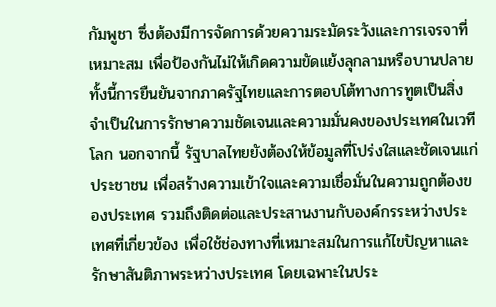กัมพูชา ซึ่งต้องมีการจัดการด้วยความระมัดระวังและการเจรจาที่เหมาะสม เพื่อป้องกันไม่ให้เกิดความขัดแย้งลุกลามหรือบานปลาย ทั้งนี้การยืนยันจากภาครัฐไทยและการตอบโต้ทางการทูตเป็นสิ่งจำเป็นในการรักษาความชัดเจนและความมั่นคงของประเทศในเวทีโลก นอกจากนี้ รัฐบาลไทยยังต้องให้ข้อมูลที่โปร่งใสและชัดเจนแก่ประชาชน เพื่อสร้างความเข้าใจและความเชื่อมั่นในความถูกต้องของประเทศ รวมถึงติดต่อและประสานงานกับองค์กรระหว่างประเทศที่เกี่ยวข้อง เพื่อใช้ช่องทางที่เหมาะสมในการแก้ไขปัญหาและรักษาสันติภาพระหว่างประเทศ โดยเฉพาะในประ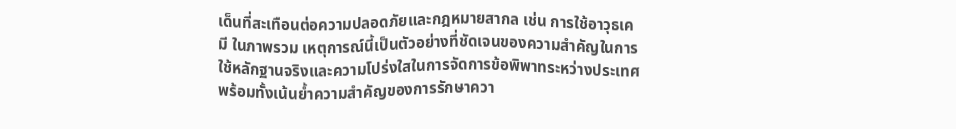เด็นที่สะเทือนต่อความปลอดภัยและกฎหมายสากล เช่น การใช้อาวุธเคมี ในภาพรวม เหตุการณ์นี้เป็นตัวอย่างที่ชัดเจนของความสำคัญในการใช้หลักฐานจริงและความโปร่งใสในการจัดการข้อพิพาทระหว่างประเทศ พร้อมทั้งเน้นย้ำความสำคัญของการรักษาควา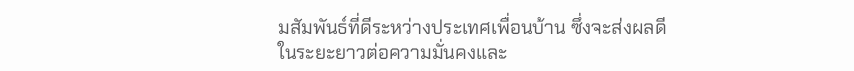มสัมพันธ์ที่ดีระหว่างประเทศเพื่อนบ้าน ซึ่งจะส่งผลดีในระยะยาวต่อความมั่นคงและ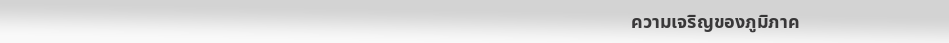ความเจริญของภูมิภาค